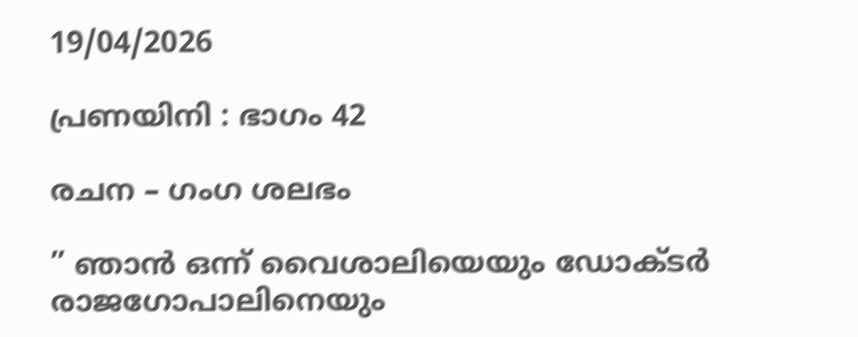19/04/2026

പ്രണയിനി : ഭാഗം 42

രചന – ഗംഗ ശലഭം

” ഞാൻ ഒന്ന് വൈശാലിയെയും ഡോക്ടർ രാജഗോപാലിനെയും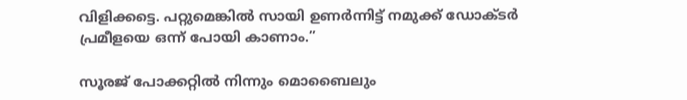വിളിക്കട്ടെ. പറ്റുമെങ്കിൽ സായി ഉണർന്നിട്ട് നമുക്ക് ഡോക്ടർ പ്രമീളയെ ഒന്ന് പോയി കാണാം.”

സൂരജ് പോക്കറ്റിൽ നിന്നും മൊബൈലും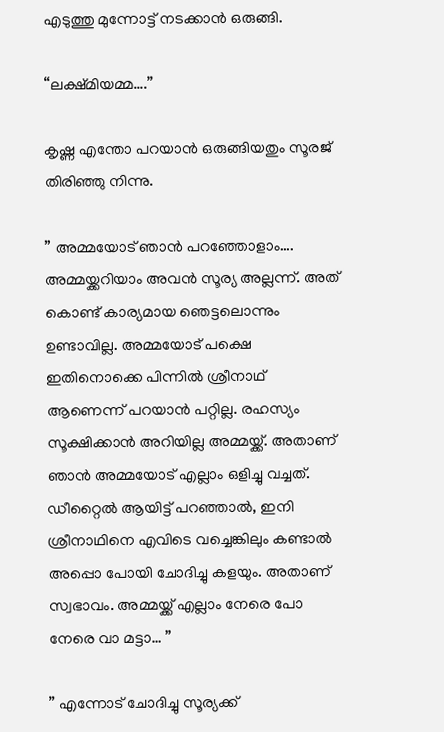എടുത്തു മുന്നോട്ട് നടക്കാൻ ഒരുങ്ങി.

“ലക്ഷ്മിയമ്മ….”

കൃഷ്ണ എന്തോ പറയാൻ ഒരുങ്ങിയതും സൂരജ് തിരിഞ്ഞു നിന്നു.

” അമ്മയോട് ഞാൻ പറഞ്ഞോളാം…. അമ്മയ്ക്കറിയാം അവൻ സൂര്യ അല്ലന്ന്. അത് കൊണ്ട് കാര്യമായ ഞെട്ടലൊന്നും ഉണ്ടാവില്ല. അമ്മയോട് പക്ഷെ ഇതിനൊക്കെ പിന്നിൽ ശ്രീനാഥ് ആണെന്ന് പറയാൻ പറ്റില്ല. രഹസ്യം സൂക്ഷിക്കാൻ അറിയില്ല അമ്മയ്ക്ക്. അതാണ്‌ ഞാൻ അമ്മയോട് എല്ലാം ഒളിച്ചു വച്ചത്. ഡീറ്റൈൽ ആയിട്ട് പറഞ്ഞാൽ, ഇനി ശ്രീനാഥിനെ എവിടെ വച്ചെങ്കിലും കണ്ടാൽ അപ്പൊ പോയി ചോദിച്ചു കളയും. അതാണ്‌ സ്വഭാവം. അമ്മയ്ക്ക് എല്ലാം നേരെ പോ നേരെ വാ മട്ടാ… ”

” എന്നോട് ചോദിച്ചു സൂര്യക്ക്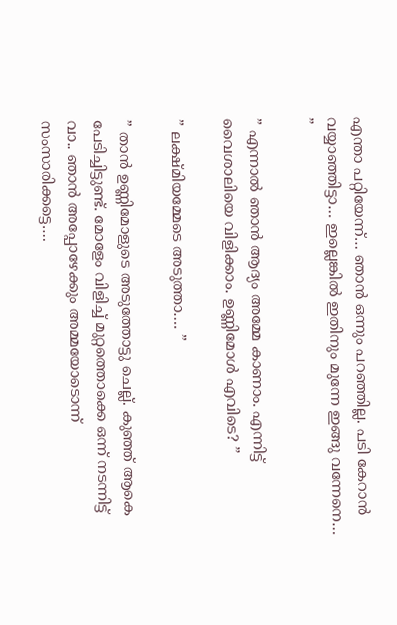എന്താ പറ്റിയേന്ന്… ഞാൻ ഒന്നും പറഞ്ഞില്ല. പടി കേറാൻ വയ്യാഞ്ഞിട്ടാ… ഇല്ലെങ്കിൽ ഇതിനും മുന്നേ ഇങ്ങു വന്നേനെ… ”

” എന്നാൽ ഞാൻ ആദ്യം അമ്മേ കാണാം. എന്നിട്ട് വൈശാലിയെ വിളിക്കാം. ഉണ്ണിമോൾ എവിടെ? ”

” ലക്ഷ്മിയമ്മേടെ അടുത്താ…. ”

” താൻ ഉണ്ണിമോളുടെ അടുത്തോട്ടു ചെല്ല്. കുഞ്ഞ് ആകെ പേടിച്ചിട്ടുണ്ട്. മോളേം വിളിച്ച് മുറ്റത്തൊക്കെ ഒന്ന് നടന്നിട്ട് വാ.. ഞാൻ അപ്പോഴേക്കും അമ്മയോടൊന്ന് സംസാരിക്കട്ടെ….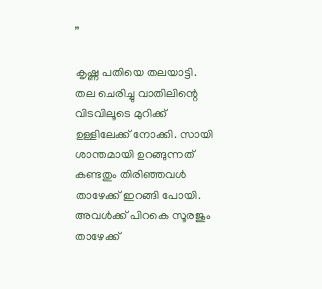”

കൃഷ്ണ പതിയെ തലയാട്ടി. തല ചെരിച്ചു വാതിലിന്റെ വിടവിലൂടെ മുറിക്ക് ഉള്ളിലേക്ക് നോക്കി. സായി ശാന്തമായി ഉറങ്ങുന്നത് കണ്ടതും തിരിഞ്ഞവൾ താഴേക്ക് ഇറങ്ങി പോയി. അവൾക്ക് പിറകെ സൂരജും താഴേക്ക്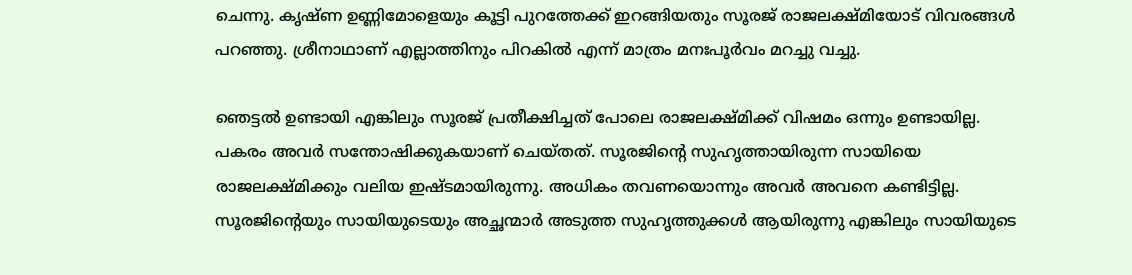ചെന്നു. കൃഷ്ണ ഉണ്ണിമോളെയും കൂട്ടി പുറത്തേക്ക് ഇറങ്ങിയതും സൂരജ് രാജലക്ഷ്മിയോട് വിവരങ്ങൾ പറഞ്ഞു. ശ്രീനാഥാണ്‌ എല്ലാത്തിനും പിറകിൽ എന്ന് മാത്രം മനഃപൂർവം മറച്ചു വച്ചു.

ഞെട്ടൽ ഉണ്ടായി എങ്കിലും സൂരജ് പ്രതീക്ഷിച്ചത് പോലെ രാജലക്ഷ്മിക്ക് വിഷമം ഒന്നും ഉണ്ടായില്ല. പകരം അവർ സന്തോഷിക്കുകയാണ് ചെയ്തത്. സൂരജിന്റെ സുഹൃത്തായിരുന്ന സായിയെ രാജലക്ഷ്മിക്കും വലിയ ഇഷ്ടമായിരുന്നു. അധികം തവണയൊന്നും അവർ അവനെ കണ്ടിട്ടില്ല. സൂരജിന്റെയും സായിയുടെയും അച്ഛന്മാർ അടുത്ത സുഹൃത്തുക്കൾ ആയിരുന്നു എങ്കിലും സായിയുടെ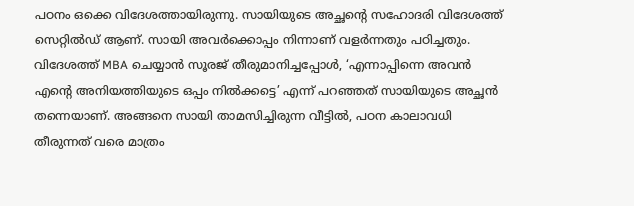പഠനം ഒക്കെ വിദേശത്തായിരുന്നു. സായിയുടെ അച്ഛന്റെ സഹോദരി വിദേശത്ത് സെറ്റിൽഡ് ആണ്. സായി അവർക്കൊപ്പം നിന്നാണ് വളർന്നതും പഠിച്ചതും. വിദേശത്ത് MBA ചെയ്യാൻ സൂരജ് തീരുമാനിച്ചപ്പോൾ, ‘എന്നാപ്പിന്നെ അവൻ എന്റെ അനിയത്തിയുടെ ഒപ്പം നിൽക്കട്ടെ’ എന്ന് പറഞ്ഞത് സായിയുടെ അച്ഛൻ തന്നെയാണ്. അങ്ങനെ സായി താമസിച്ചിരുന്ന വീട്ടിൽ, പഠന കാലാവധി തീരുന്നത് വരെ മാത്രം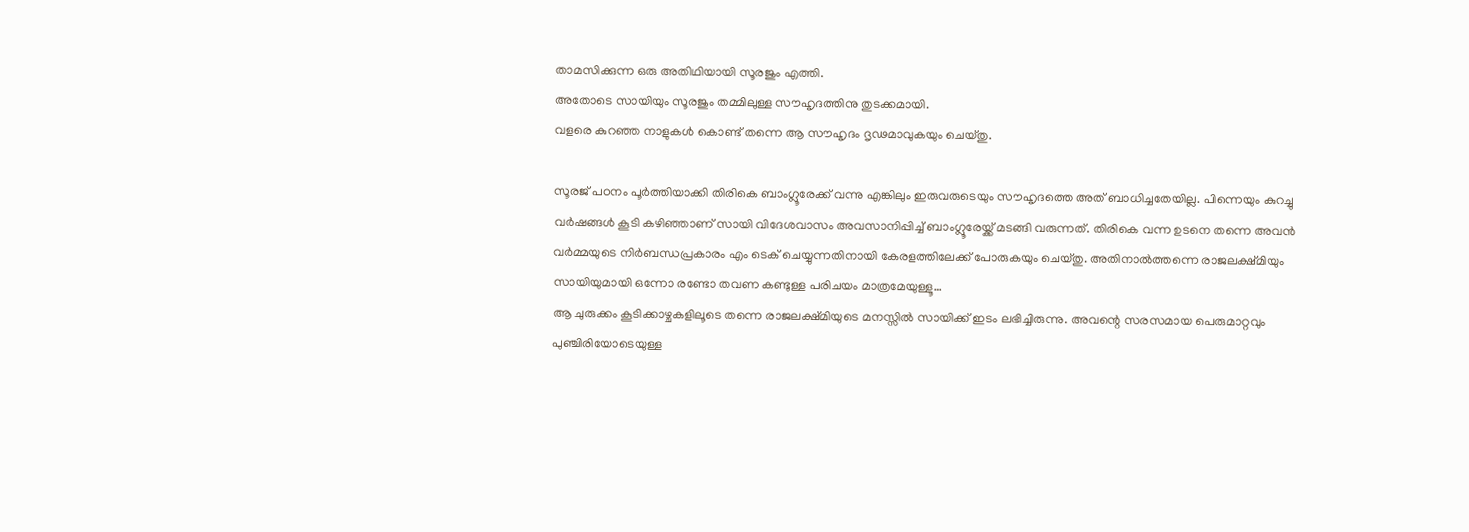താമസിക്കുന്ന ഒരു അതിഥിയായി സൂരജും എത്തി.
അതോടെ സായിയും സൂരജും തമ്മിലുള്ള സൗഹൃദത്തിനു തുടക്കമായി.
വളരെ കുറഞ്ഞ നാളുകൾ കൊണ്ട് തന്നെ ആ സൗഹൃദം ദൃഢമാവുകയും ചെയ്തു.

സൂരജ് പഠനം പൂർത്തിയാക്കി തിരികെ ബാംഗ്ലൂരേക്ക് വന്നു എങ്കിലും ഇരുവരുടെയും സൗഹൃദത്തെ അത് ബാധിച്ചതേയില്ല. പിന്നെയും കുറച്ചു വർഷങ്ങൾ കൂടി കഴിഞ്ഞാണ് സായി വിദേശവാസം അവസാനിപ്പിച്ച് ബാംഗ്ലൂരേയ്ക്ക് മടങ്ങി വരുന്നത്. തിരികെ വന്ന ഉടനെ തന്നെ അവൻ വർമ്മയുടെ നിർബന്ധപ്രകാരം എം ടെക് ചെയ്യുന്നതിനായി കേരളത്തിലേക്ക് പോരുകയും ചെയ്തു. അതിനാൽത്തന്നെ രാജലക്ഷ്മിയും സായിയുമായി ഒന്നോ രണ്ടോ തവണ കണ്ടുള്ള പരിചയം മാത്രമേയുള്ളൂ…
ആ ചുരുക്കം കൂടിക്കാഴ്ചകളിലൂടെ തന്നെ രാജലക്ഷ്മിയുടെ മനസ്സിൽ സായിക്ക് ഇടം ലഭിച്ചിരുന്നു. അവന്റെ സരസമായ പെരുമാറ്റവും പുഞ്ചിരിയോടെയുള്ള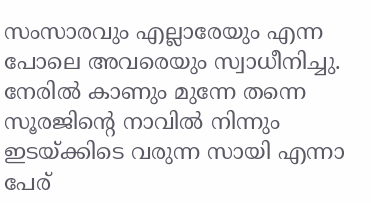സംസാരവും എല്ലാരേയും എന്ന പോലെ അവരെയും സ്വാധീനിച്ചു. നേരിൽ കാണും മുന്നേ തന്നെ സൂരജിന്റെ നാവിൽ നിന്നും ഇടയ്ക്കിടെ വരുന്ന സായി എന്നാ പേര്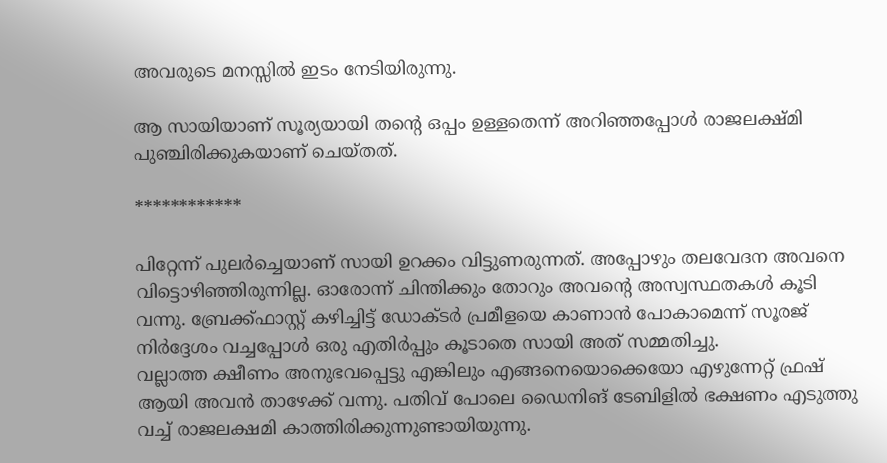അവരുടെ മനസ്സിൽ ഇടം നേടിയിരുന്നു.

ആ സായിയാണ് സൂര്യയായി തന്റെ ഒപ്പം ഉള്ളതെന്ന് അറിഞ്ഞപ്പോൾ രാജലക്ഷ്മി പുഞ്ചിരിക്കുകയാണ് ചെയ്തത്.

************

പിറ്റേന്ന് പുലർച്ചെയാണ് സായി ഉറക്കം വിട്ടുണരുന്നത്. അപ്പോഴും തലവേദന അവനെ വിട്ടൊഴിഞ്ഞിരുന്നില്ല. ഓരോന്ന് ചിന്തിക്കും തോറും അവന്റെ അസ്വസ്ഥതകൾ കൂടി വന്നു. ബ്രേക്ക്ഫാസ്റ്റ് കഴിച്ചിട്ട് ഡോക്ടർ പ്രമീളയെ കാണാൻ പോകാമെന്ന് സൂരജ് നിർദ്ദേശം വച്ചപ്പോൾ ഒരു എതിർപ്പും കൂടാതെ സായി അത് സമ്മതിച്ചു.
വല്ലാത്ത ക്ഷീണം അനുഭവപ്പെട്ടു എങ്കിലും എങ്ങനെയൊക്കെയോ എഴുന്നേറ്റ് ഫ്രഷ് ആയി അവൻ താഴേക്ക് വന്നു. പതിവ് പോലെ ഡൈനിങ് ടേബിളിൽ ഭക്ഷണം എടുത്തു വച്ച് രാജലക്ഷമി കാത്തിരിക്കുന്നുണ്ടായിയുന്നു.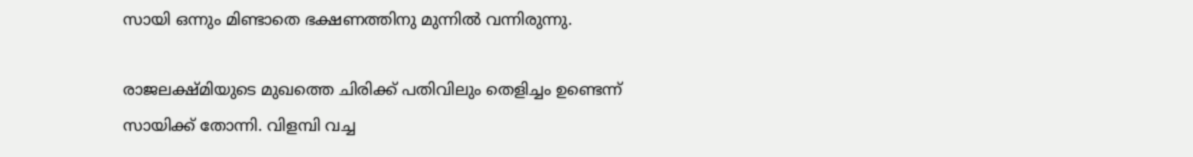സായി ഒന്നും മിണ്ടാതെ ഭക്ഷണത്തിനു മുന്നിൽ വന്നിരുന്നു.

രാജലക്ഷ്മിയുടെ മുഖത്തെ ചിരിക്ക് പതിവിലും തെളിച്ചം ഉണ്ടെന്ന് സായിക്ക് തോന്നി. വിളമ്പി വച്ച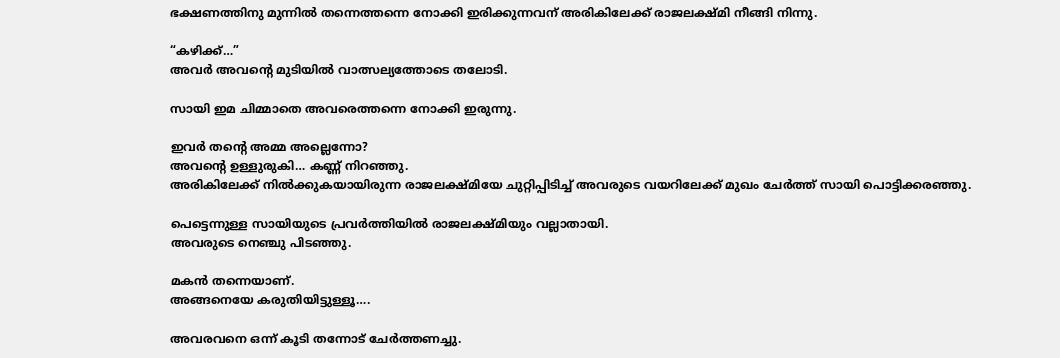ഭക്ഷണത്തിനു മുന്നിൽ തന്നെത്തന്നെ നോക്കി ഇരിക്കുന്നവന് അരികിലേക്ക് രാജലക്ഷ്മി നീങ്ങി നിന്നു.

“കഴിക്ക്…”
അവർ അവന്റെ മുടിയിൽ വാത്സല്യത്തോടെ തലോടി.

സായി ഇമ ചിമ്മാതെ അവരെത്തന്നെ നോക്കി ഇരുന്നു.

ഇവർ തന്റെ അമ്മ അല്ലെന്നോ?
അവന്റെ ഉള്ളുരുകി… കണ്ണ് നിറഞ്ഞു.
അരികിലേക്ക് നിൽക്കുകയായിരുന്ന രാജലക്ഷ്മിയേ ചുറ്റിപ്പിടിച്ച് അവരുടെ വയറിലേക്ക് മുഖം ചേർത്ത് സായി പൊട്ടിക്കരഞ്ഞു.

പെട്ടെന്നുള്ള സായിയുടെ പ്രവർത്തിയിൽ രാജലക്ഷ്മിയും വല്ലാതായി.
അവരുടെ നെഞ്ചു പിടഞ്ഞു.

മകൻ തന്നെയാണ്.
അങ്ങനെയേ കരുതിയിട്ടുള്ളൂ….

അവരവനെ ഒന്ന് കൂടി തന്നോട് ചേർത്തണച്ചു.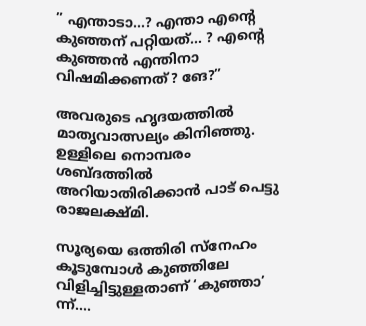” എന്താടാ…? എന്താ എന്റെ കുഞ്ഞന് പറ്റിയത്… ? എന്റെ കുഞ്ഞൻ എന്തിനാ വിഷമിക്കണത്? ങേ?”

അവരുടെ ഹൃദയത്തിൽ മാതൃവാത്സല്യം കിനിഞ്ഞു. ഉള്ളിലെ നൊമ്പരം ശബ്ദത്തിൽ അറിയാതിരിക്കാൻ പാട് പെട്ടു രാജലക്ഷ്മി.

സൂര്യയെ ഒത്തിരി സ്നേഹം കൂടുമ്പോൾ കുഞ്ഞിലേ വിളിച്ചിട്ടുള്ളതാണ് ‘കുഞ്ഞാ’ ന്ന്….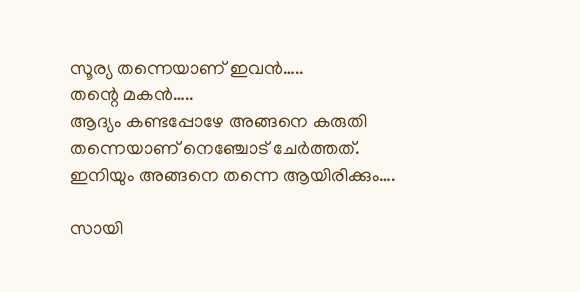സൂര്യ തന്നെയാണ് ഇവൻ…..
തന്റെ മകൻ…..
ആദ്യം കണ്ടപ്പോഴേ അങ്ങനെ കരുതി തന്നെയാണ് നെഞ്ചോട് ചേർത്തത്. ഇനിയും അങ്ങനെ തന്നെ ആയിരിക്കും….

സായി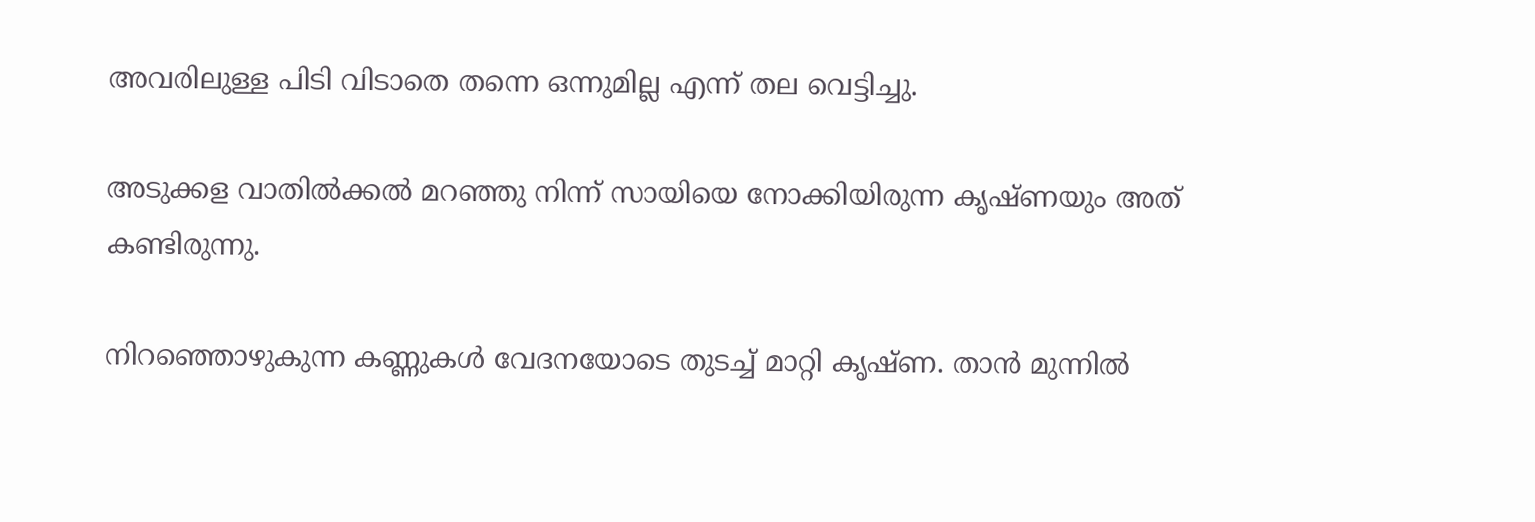അവരിലുള്ള പിടി വിടാതെ തന്നെ ഒന്നുമില്ല എന്ന് തല വെട്ടിച്ചു.

അടുക്കള വാതിൽക്കൽ മറഞ്ഞു നിന്ന് സായിയെ നോക്കിയിരുന്ന കൃഷ്ണയും അത് കണ്ടിരുന്നു.

നിറഞ്ഞൊഴുകുന്ന കണ്ണുകൾ വേദനയോടെ തുടച്ച് മാറ്റി കൃഷ്ണ. താൻ മുന്നിൽ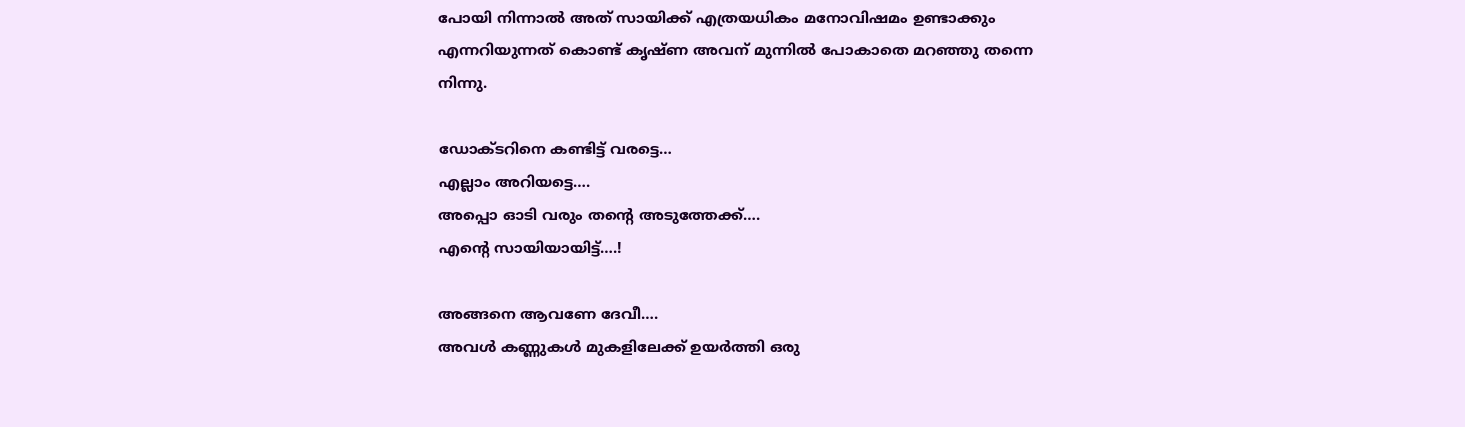പോയി നിന്നാൽ അത് സായിക്ക് എത്രയധികം മനോവിഷമം ഉണ്ടാക്കും എന്നറിയുന്നത് കൊണ്ട് കൃഷ്ണ അവന് മുന്നിൽ പോകാതെ മറഞ്ഞു തന്നെ നിന്നു.

ഡോക്ടറിനെ കണ്ടിട്ട് വരട്ടെ…
എല്ലാം അറിയട്ടെ….
അപ്പൊ ഓടി വരും തന്റെ അടുത്തേക്ക്….
എന്റെ സായിയായിട്ട്….!

അങ്ങനെ ആവണേ ദേവീ….
അവൾ കണ്ണുകൾ മുകളിലേക്ക് ഉയർത്തി ഒരു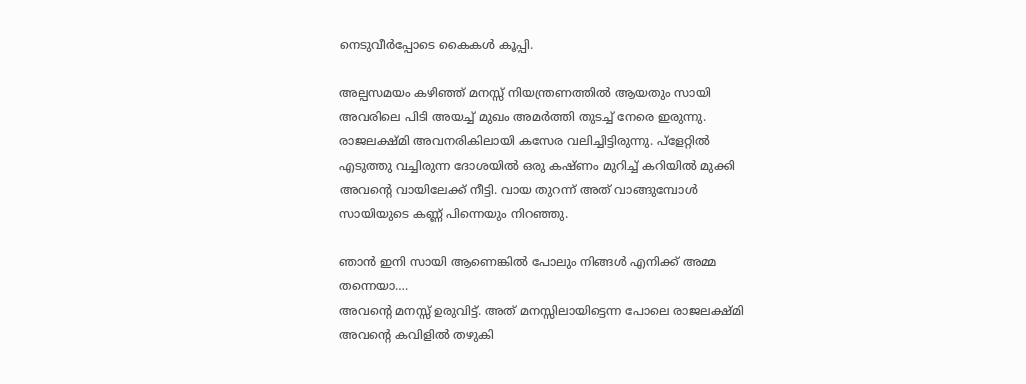നെടുവീർപ്പോടെ കൈകൾ കൂപ്പി.

അല്പസമയം കഴിഞ്ഞ് മനസ്സ് നിയന്ത്രണത്തിൽ ആയതും സായി അവരിലെ പിടി അയച്ച് മുഖം അമർത്തി തുടച്ച് നേരെ ഇരുന്നു. രാജലക്ഷ്മി അവനരികിലായി കസേര വലിച്ചിട്ടിരുന്നു. പ്ളേറ്റിൽ എടുത്തു വച്ചിരുന്ന ദോശയിൽ ഒരു കഷ്ണം മുറിച്ച് കറിയിൽ മുക്കി അവന്റെ വായിലേക്ക് നീട്ടി. വായ തുറന്ന് അത് വാങ്ങുമ്പോൾ സായിയുടെ കണ്ണ് പിന്നെയും നിറഞ്ഞു.

ഞാൻ ഇനി സായി ആണെങ്കിൽ പോലും നിങ്ങൾ എനിക്ക് അമ്മ തന്നെയാ….
അവന്റെ മനസ്സ് ഉരുവിട്ട്. അത് മനസ്സിലായിട്ടെന്ന പോലെ രാജലക്ഷ്മി അവന്റെ കവിളിൽ തഴുകി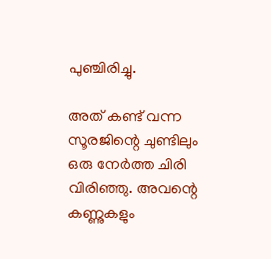പുഞ്ചിരിച്ചു.

അത് കണ്ട് വന്ന സൂരജിന്റെ ചുണ്ടിലും ഒരു നേർത്ത ചിരി വിരിഞ്ഞു. അവന്റെ കണ്ണുകളും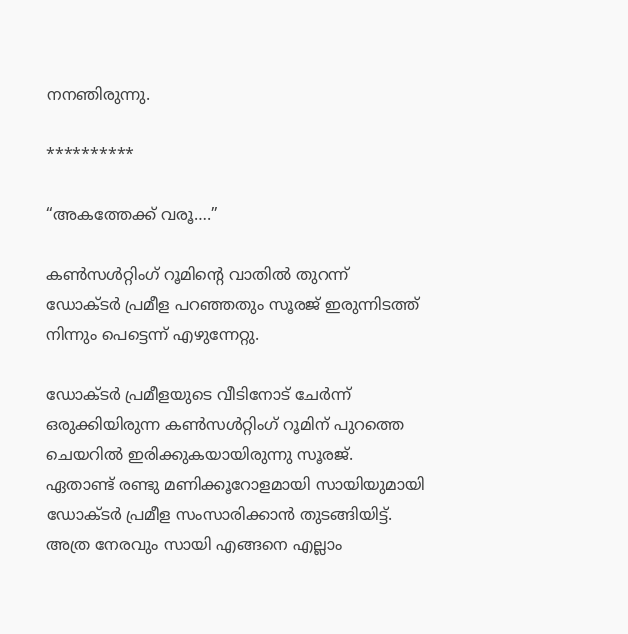നനഞിരുന്നു.

**********

“അകത്തേക്ക് വരൂ….”

കൺസൾറ്റിംഗ് റൂമിന്റെ വാതിൽ തുറന്ന് ഡോക്ടർ പ്രമീള പറഞ്ഞതും സൂരജ് ഇരുന്നിടത്ത് നിന്നും പെട്ടെന്ന് എഴുന്നേറ്റു.

ഡോക്ടർ പ്രമീളയുടെ വീടിനോട് ചേർന്ന് ഒരുക്കിയിരുന്ന കൺസൾറ്റിംഗ് റൂമിന് പുറത്തെ ചെയറിൽ ഇരിക്കുകയായിരുന്നു സൂരജ്. ഏതാണ്ട് രണ്ടു മണിക്കൂറോളമായി സായിയുമായി ഡോക്ടർ പ്രമീള സംസാരിക്കാൻ തുടങ്ങിയിട്ട്. അത്ര നേരവും സായി എങ്ങനെ എല്ലാം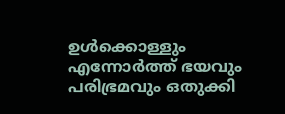ഉൾക്കൊള്ളും എന്നോർത്ത് ഭയവും പരിഭ്രമവും ഒതുക്കി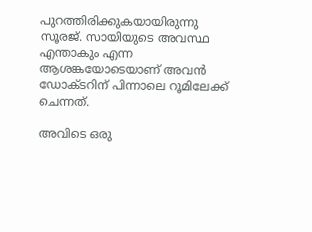പുറത്തിരിക്കുകയായിരുന്നു സൂരജ്. സായിയുടെ അവസ്ഥ എന്താകും എന്ന ആശങ്കയോടെയാണ് അവൻ ഡോക്ടറിന് പിന്നാലെ റൂമിലേക്ക് ചെന്നത്.

അവിടെ ഒരു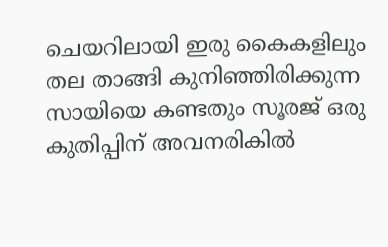ചെയറിലായി ഇരു കൈകളിലും തല താങ്ങി കുനിഞ്ഞിരിക്കുന്ന സായിയെ കണ്ടതും സൂരജ് ഒരു കുതിപ്പിന് അവനരികിൽ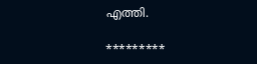എത്തി.

*********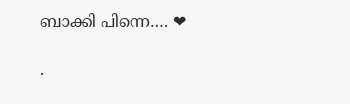ബാക്കി പിന്നെ…. ❤

.